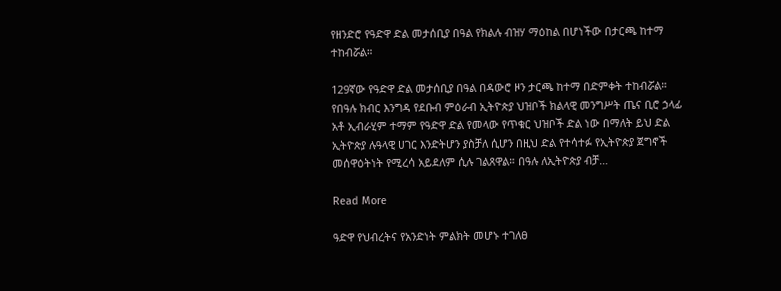የዘንድሮ የዓድዋ ድል መታሰቢያ በዓል የክልሉ ብዝሃ ማዕከል በሆነችው በታርጫ ከተማ ተከብሯል።

129ኛው የዓድዋ ድል መታሰቢያ በዓል በዳውሮ ዞን ታርጫ ከተማ በድምቀት ተከብሯል። የበዓሉ ክብር እንግዳ የደቡብ ምዕራብ ኢትዮጵያ ህዝቦች ክልላዊ መንግሥት ጤና ቢሮ ኃላፊ አቶ ኢብራሂም ተማም የዓድዋ ድል የመላው የጥቁር ህዝቦች ድል ነው በማለት ይህ ድል ኢትዮጵያ ሉዓላዊ ሀገር እንድትሆን ያስቻለ ሲሆን በዚህ ድል የተሳተፉ የኢትዮጵያ ጀግኖች መሰዋዕትነት የሚረሳ አይደለም ሲሉ ገልጸዋል። በዓሉ ለኢትዮጵያ ብቻ…

Read More

ዓድዋ የህብረትና የአንድነት ምልክት መሆኑ ተገለፀ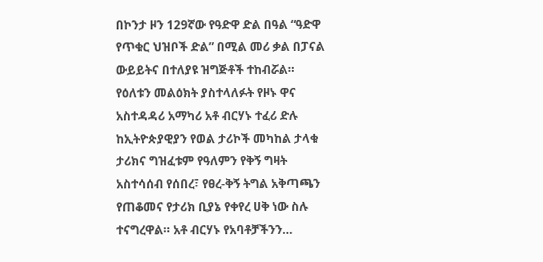በኮንታ ዞን 129ኛው የዓድዋ ድል በዓል “ዓድዋ የጥቁር ህዝቦች ድል” በሚል መሪ ቃል በፓናል ውይይትና በተለያዩ ዝግጅቶች ተከብሯል። የዕለቱን መልዕክት ያስተላለፉት የዞኑ ዋና አስተዳዳሪ አማካሪ አቶ ብርሃኑ ተፈሪ ድሉ ከኢትዮጵያዊያን የወል ታሪኮች መካከል ታላቁ ታሪክና ግዝፈቱም የዓለምን የቅኝ ግዛት አስተሳሰብ የሰበረ፣ የፀረ-ቅኝ ትግል አቅጣጫን የጠቆመና የታሪክ ቢያኔ የቀየረ ሀቅ ነው ስሉ ተናግረዋል። አቶ ብርሃኑ የአባቶቻችንን…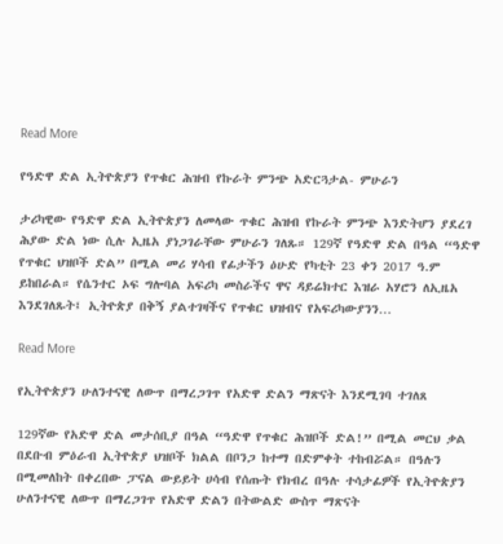Read More

የዓድዋ ድል ኢትዮጵያን የጥቁር ሕዝብ የኩራት ምንጭ አድርጓታል- ምሁራን

ታሪካዊው የዓድዋ ድል ኢትዮጵያን ለመላው ጥቁር ሕዝብ የኩራት ምንጭ እንድትሆን ያደረገ ሕያው ድል ነው ሲሉ ኢዜአ ያነጋገራቸው ምሁራን ገለጹ። 129ኛ የዓድዋ ድል በዓል “ዓድዋ የጥቁር ህዝቦች ድል” በሚል መሪ ሃሳብ የፊታችን ዕሁድ የካቲት 23 ቀን 2017 ዓ.ም ይከበራል። የሴንተር ኦፍ ግሎባል አፍሪካ መስራችና ዋና ዳይሬክተር እዝራ አሃሮን ለኢዜአ እንደገለጹት፤ ኢትዮጵያ በቅኝ ያልተገዛችና የጥቁር ህዝብና የአፍሪካውያንን…

Read More

የኢትዮጵያን ሁለንተናዊ ለውጥ በማረጋገጥ የአድዋ ድልን ማጽናት እንደሚገባ ተገለጸ

129ኛው የአድዋ ድል መታሰቢያ በዓል “ዓድዋ የጥቁር ሕዝቦች ድል!” በሚል መርህ ቃል በደቡብ ምዕራብ ኢትዮጵያ ህዝቦች ክልል በቦንጋ ከተማ በድምቀት ተከብሯል። በዓሉን በሚመለከት በቀረበው ፓናል ውይይት ሀሳብ የሰጡት የክብረ በዓሉ ተሳታፊዎች የኢትዮጵያን ሁለንተናዊ ለውጥ በማረጋገጥ የአድዋ ድልን በትውልድ ውስጥ ማጽናት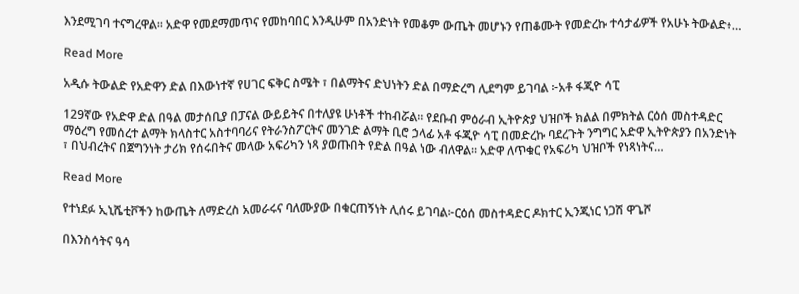እንደሚገባ ተናግረዋል። አድዋ የመደማመጥና የመከባበር እንዲሁም በአንድነት የመቆም ውጤት መሆኑን የጠቆሙት የመድረኩ ተሳታፊዎች የአሁኑ ትውልድ፥…

Read More

አዲሱ ትውልድ የአድዋን ድል በእውነተኛ የሀገር ፍቅር ስሜት ፣ በልማትና ድህነትን ድል በማድረግ ሊደግም ይገባል ፦አቶ ፋጂዮ ሳፒ

129ኛው የአድዋ ድል በዓል መታሰቢያ በፓናል ውይይትና በተለያዩ ሁነቶች ተከብሯል። የደቡብ ምዕራብ ኢትዮጵያ ህዝቦች ክልል በምክትል ርዕሰ መስተዳድር ማዕረግ የመሰረተ ልማት ክላስተር አስተባባሪና የትራንስፖርትና መንገድ ልማት ቢሮ ኃላፊ አቶ ፋጂዮ ሳፒ በመድረኩ ባደረጉት ንግግር አድዋ ኢትዮጵያን በአንድነት ፣ በህብረትና በጀግንነት ታሪክ የሰሩበትና መላው አፍሪካን ነጻ ያወጡበት የድል በዓል ነው ብለዋል። አድዋ ለጥቁር የአፍሪካ ህዝቦች የነጻነትና…

Read More

የተነደፉ ኢኒሼቲቮችን ከውጤት ለማድረስ አመራሩና ባለሙያው በቁርጠኝነት ሊሰሩ ይገባል፦ርዕሰ መስተዳድር ዶክተር ኢንጂነር ነጋሽ ዋጌሾ

በእንስሳትና ዓሳ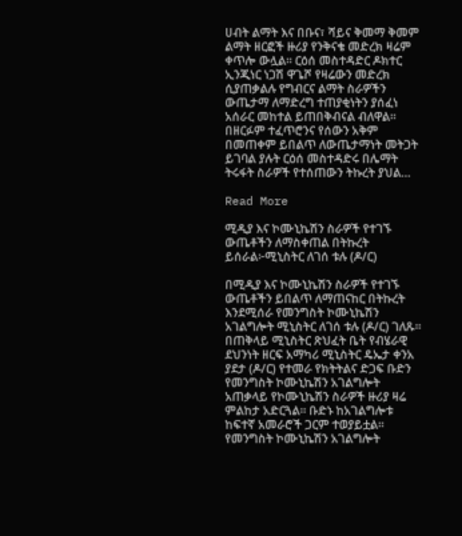ሀብት ልማት እና በቡና፣ ሻይና ቅመማ ቅመም ልማት ዘርፎች ዙሪያ የንቅናቄ መድረክ ዛሬም ቀጥሎ ውሏል። ርዕሰ መስተዳድር ዶክተር ኢንጂነር ነጋሽ ዋጌሾ የዛሬውን መድረክ ሲያጠቃልሉ የግብርና ልማት ስራዎችን ውጤታማ ለማድረግ ተጠያቂነትን ያሰፈነ አሰራር መከተል ይጠበቅብናል ብለዋል። በዘርፉም ተፈጥሮንና የሰውን አቅም በመጠቀም ይበልጥ ለውጤታማነት መትጋት ይገባል ያሉት ርዕሰ መስተዳድሩ በሌማት ትሩፋት ስራዎች የተሰጠውን ትኩረት ያህል…

Read More

ሚዲያ እና ኮሙኒኬሽን ስራዎች የተገኙ ውጤቶችን ለማስቀጠል በትኩረት ይሰራል፦ሚኒስትር ለገሰ ቱሉ (ዶ/ር)

በሚዲያ እና ኮሙኒኬሽን ስራዎች የተገኙ ውጤቶችን ይበልጥ ለማጠናከር በትኩረት እንደሚሰራ የመንግስት ኮሙኒኬሽን አገልግሎት ሚኒስትር ለገሰ ቱሉ (ዶ/ር) ገለጹ። በጠቅላይ ሚኒስትር ጽህፈት ቤት የብሄራዊ ደህንነት ዘርፍ አማካሪ ሚኒስትር ዴኤታ ቀንአ ያደታ (ዶ/ር) የተመራ የክትትልና ድጋፍ ቡድን የመንግስት ኮሙኒኬሽን አገልግሎት አጠቃላይ የኮሙኒኬሽን ስራዎች ዙሪያ ዛሬ ምልከታ አድርጓል። ቡድኑ ከአገልግሎቱ ከፍተኛ አመራሮች ጋርም ተወያይቷል። የመንግስት ኮሙኒኬሽን አገልግሎት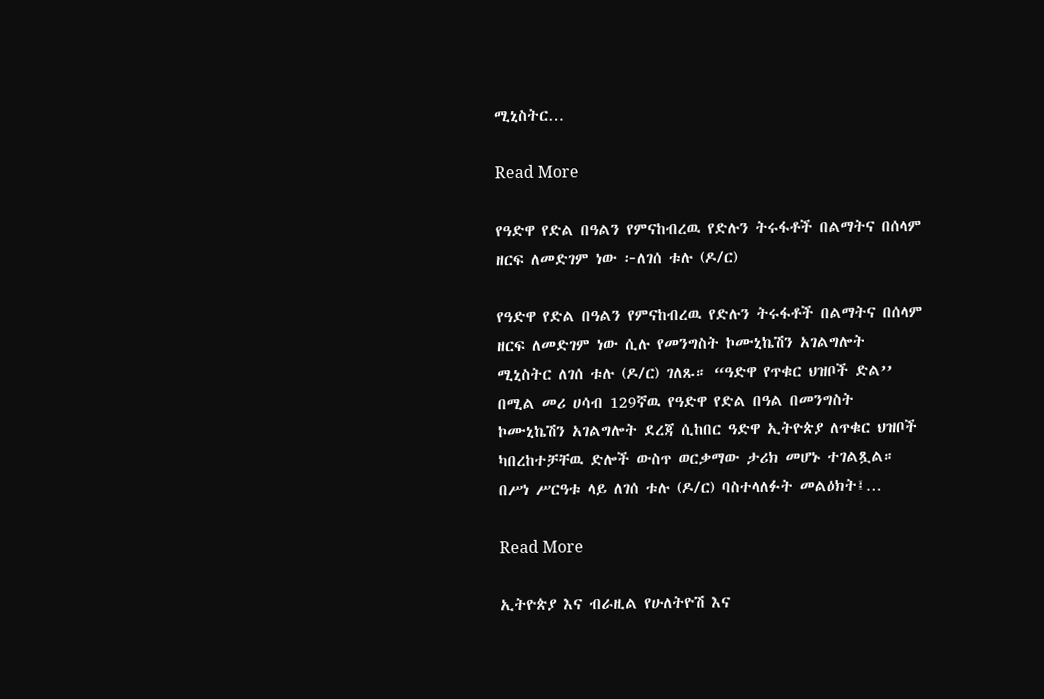ሚኒስትር…

Read More

የዓድዋ የድል በዓልን የምናከብረዉ የድሉን ትሩፋቶች በልማትና በሰላም ዘርፍ ለመድገም ነው ፦ለገሰ ቱሉ (ዶ/ር)

የዓድዋ የድል በዓልን የምናከብረዉ የድሉን ትሩፋቶች በልማትና በሰላም ዘርፍ ለመድገም ነው ሲሉ የመንግስት ኮሙኒኬሽን አገልግሎት ሚኒስትር ለገሰ ቱሉ (ዶ/ር) ገለጹ። “ዓድዋ የጥቁር ህዝቦች ድል’’ በሚል መሪ ሀሳብ 129ኛዉ የዓድዋ የድል በዓል በመንግስት ኮሙኒኬሽን አገልግሎት ደረጃ ሲከበር ዓድዋ ኢትዮጵያ ለጥቁር ህዝቦች ካበረከተቻቸዉ ድሎች ውስጥ ወርቃማው ታሪክ መሆኑ ተገልጿል። በሥነ ሥርዓቱ ላይ ለገሰ ቱሉ (ዶ/ር) ባስተላለፉት መልዕክት፤…

Read More

ኢትዮጵያ እና ብራዚል የሁለትዮሽ እና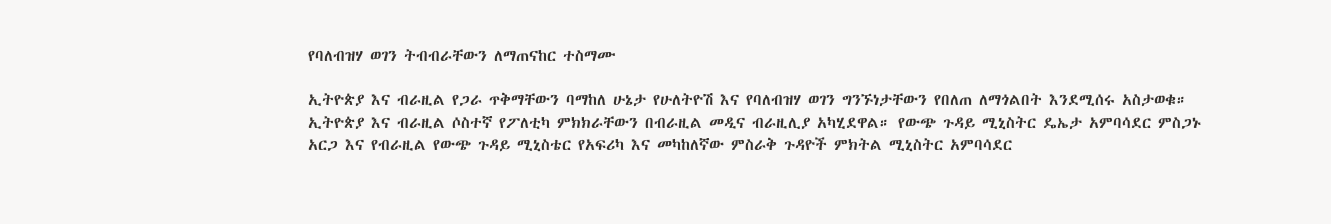የባለብዝሃ ወገን ትብብራቸውን ለማጠናከር ተስማሙ

ኢትዮጵያ እና ብራዚል የጋራ ጥቅማቸውን ባማከለ ሁኔታ የሁለትዮሽ እና የባለብዝሃ ወገን ግንኙነታቸውን የበለጠ ለማጎልበት እንደሚሰሩ አስታወቁ። ኢትዮጵያ እና ብራዚል ሶስተኛ የፖለቲካ ምክክራቸውን በብራዚል መዲና ብራዚሊያ አካሂደዋል። የውጭ ጉዳይ ሚኒስትር ዴኤታ አምባሳደር ምስጋኑ አርጋ እና የብራዚል የውጭ ጉዳይ ሚኒስቴር የአፍሪካ እና መካከለኛው ምስራቅ ጉዳዮች ምክትል ሚኒስትር አምባሳደር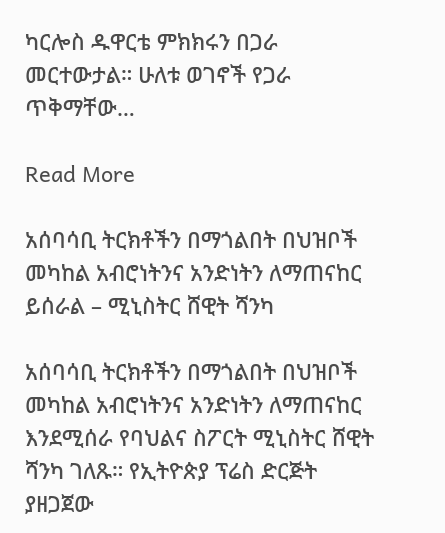ካርሎስ ዱዋርቴ ምክክሩን በጋራ መርተውታል። ሁለቱ ወገኖች የጋራ ጥቅማቸው…

Read More

አሰባሳቢ ትርክቶችን በማጎልበት በህዝቦች መካከል አብሮነትንና አንድነትን ለማጠናከር ይሰራል – ሚኒስትር ሸዊት ሻንካ

አሰባሳቢ ትርክቶችን በማጎልበት በህዝቦች መካከል አብሮነትንና አንድነትን ለማጠናከር እንደሚሰራ የባህልና ስፖርት ሚኒስትር ሸዊት ሻንካ ገለጹ። የኢትዮጵያ ፕሬስ ድርጅት ያዘጋጀው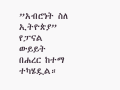”አብሮነት ስለ ኢትዮጵያ” የፓናል ውይይት በሐረር ከተማ ተካሄዷል።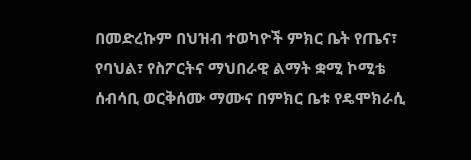በመድረኩም በህዝብ ተወካዮች ምክር ቤት የጤና፣ የባህል፣ የስፖርትና ማህበራዊ ልማት ቋሚ ኮሚቴ ሰብሳቢ ወርቅሰሙ ማሙና በምክር ቤቱ የዴሞክራሲ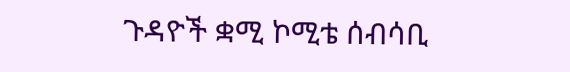ጉዳዮች ቋሚ ኮሚቴ ሰብሳቢ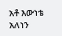አቶ እውነቴ አለነን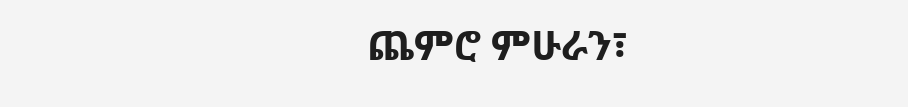ጨምሮ ምሁራን፣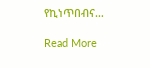የኪነጥበብና…

Read More